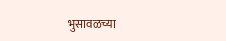भुसावळच्या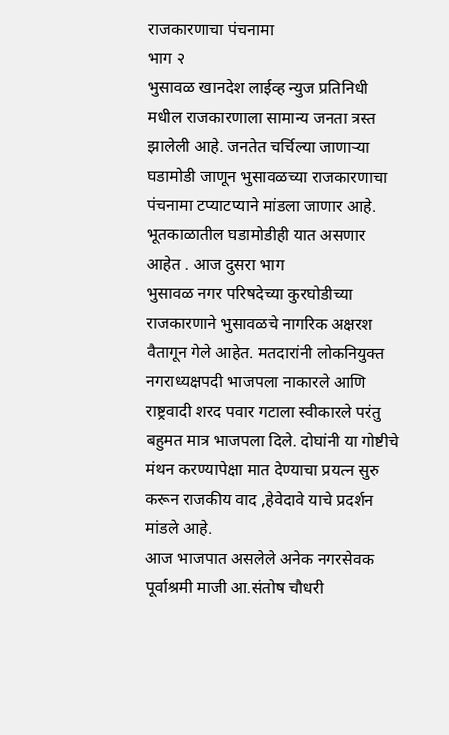राजकारणाचा पंचनामा
भाग २
भुसावळ खानदेश लाईव्ह न्युज प्रतिनिधी मधील राजकारणाला सामान्य जनता त्रस्त झालेली आहे. जनतेत चर्चिल्या जाणाऱ्या घडामोडी जाणून भुसावळच्या राजकारणाचा पंचनामा टप्याटप्याने मांडला जाणार आहे. भूतकाळातील घडामोडीही यात असणार आहेत . आज दुसरा भाग
भुसावळ नगर परिषदेच्या कुरघोडीच्या राजकारणाने भुसावळचे नागरिक अक्षरश वैतागून गेले आहेत. मतदारांनी लोकनियुक्त नगराध्यक्षपदी भाजपला नाकारले आणि राष्ट्रवादी शरद पवार गटाला स्वीकारले परंतु बहुमत मात्र भाजपला दिले. दोघांनी या गोष्टीचे मंथन करण्यापेक्षा मात देण्याचा प्रयत्न सुरु करून राजकीय वाद ,हेवेदावे याचे प्रदर्शन मांडले आहे.
आज भाजपात असलेले अनेक नगरसेवक पूर्वाश्रमी माजी आ.संतोष चौधरी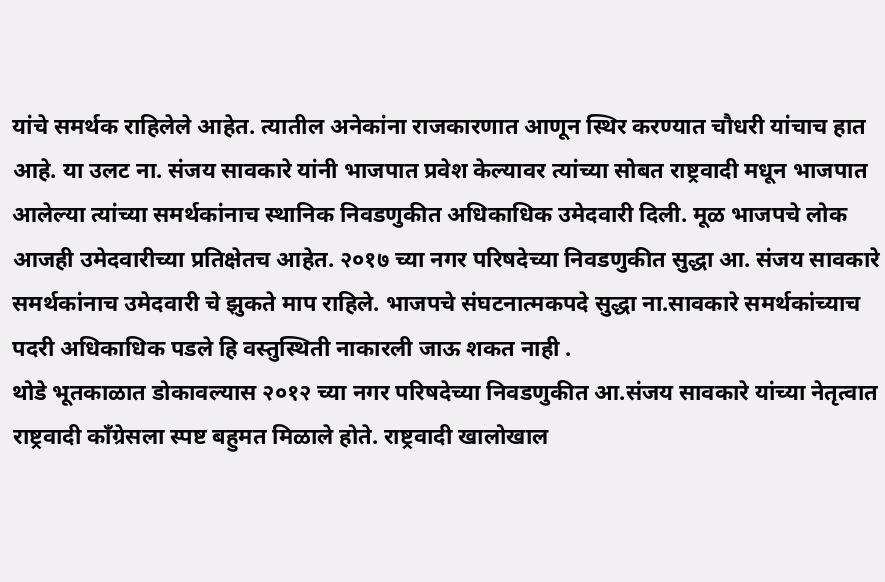यांचे समर्थक राहिलेले आहेत. त्यातील अनेकांना राजकारणात आणून स्थिर करण्यात चौधरी यांचाच हात आहे. या उलट ना. संजय सावकारे यांनी भाजपात प्रवेश केल्यावर त्यांच्या सोबत राष्ट्रवादी मधून भाजपात आलेल्या त्यांच्या समर्थकांनाच स्थानिक निवडणुकीत अधिकाधिक उमेदवारी दिली. मूळ भाजपचे लोक आजही उमेदवारीच्या प्रतिक्षेतच आहेत. २०१७ च्या नगर परिषदेच्या निवडणुकीत सुद्धा आ. संजय सावकारे समर्थकांनाच उमेदवारी चे झुकते माप राहिले. भाजपचे संघटनात्मकपदे सुद्धा ना.सावकारे समर्थकांच्याच पदरी अधिकाधिक पडले हि वस्तुस्थिती नाकारली जाऊ शकत नाही .
थोडे भूतकाळात डोकावल्यास २०१२ च्या नगर परिषदेच्या निवडणुकीत आ.संजय सावकारे यांच्या नेतृत्वात राष्ट्रवादी काँग्रेसला स्पष्ट बहुमत मिळाले होते. राष्ट्रवादी खालोखाल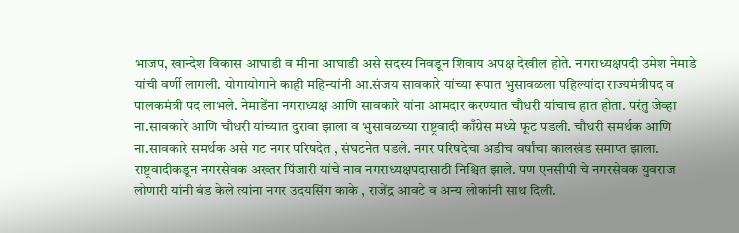भाजप, खान्देश विकास आघाडी व मीना आघाडी असे सदस्य निवडून शिवाय अपक्ष देखील होते. नगराध्यक्षपदी उमेश नेमाडे यांची वर्णी लागली. योगायोगाने काही महिन्यांनी आ.संजय सावकारे यांच्या रूपात भुसावळला पहिल्यांदा राज्यमंत्रीपद व पालकमंत्री पद लाभले. नेमाडेंना नगराध्यक्ष आणि सावकारे यांना आमदार करण्यात चौधरी यांचाच हात होता. परंतु जेव्हा ना.सावकारे आणि चौधरी यांच्यात दुरावा झाला व भुसावळच्या राष्ट्रवादी काँग्रेस मध्ये फूट पडली. चौधरी समर्थक आणि ना.सावकारे समर्थक असे गट नगर परिषदेत , संघटनेत पडले. नगर परिषदेचा अडीच वर्षांचा कालखंड समाप्त झाला. राष्ट्रवादीकडून नगरसेवक अख्तर पिंजारी यांचे नाव नगराध्यक्षपदासाठी निश्चित झाले. पण एनसीपी चे नगरसेवक युवराज लोणारी यांनी बंड केले त्यांना नगर उदयसिंग काके , राजेंद्र आवटे व अन्य लोकांनी साथ दिली.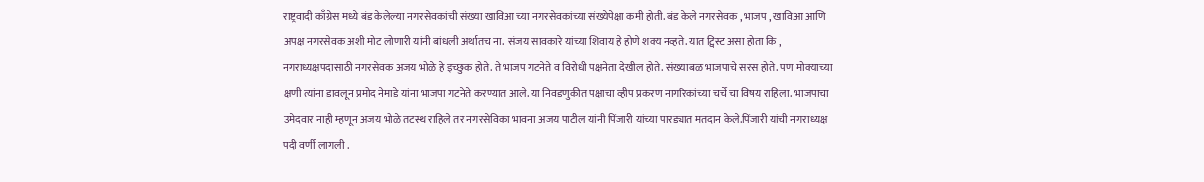राष्ट्रवादी काँग्रेस मध्ये बंड केलेल्या नगरसेवकांची संख्या खाविआ च्या नगरसेवकांच्या संख्येपेक्षा कमी होती. बंड केले नगरसेवक , भाजप , खाविआ आणि अपक्ष नगरसेवक अशी मोट लोणारी यांनी बांधली अर्थातच ना. संजय सावकारे यांच्या शिवाय हे होणे शक्य नव्हते. यात ट्विस्ट असा होता कि , नगराध्यक्षपदासाठी नगरसेवक अजय भोळे हे इच्छुक होते. ते भाजप गटनेते व विरोधी पक्षनेता देखील होते. संख्याबळ भाजपाचे सरस होते. पण मोक्याच्या क्षणी त्यांना डावलून प्रमोद नेमाडे यांना भाजपा गटनेते करण्यात आले. या निवडणुकीत पक्षाचा व्हीप प्रकरण नागरिकांच्या चर्चे चा विषय राहिला. भाजपाचा उमेदवार नाही म्हणून अजय भोळे तटस्थ राहिले तर नगरसेविका भावना अजय पाटील यांनी पिंजारी यांच्या पारड्यात मतदान केले.पिंजारी यांची नगराध्यक्ष पदी वर्णी लागली .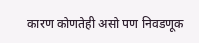कारण कोणतेही असो पण निवडणूक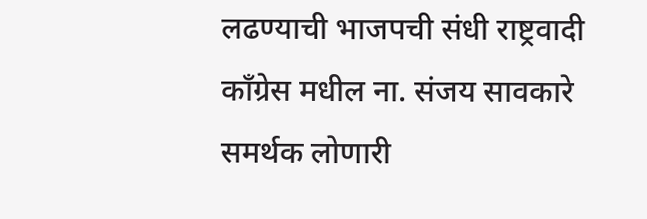लढण्याची भाजपची संधी राष्ट्रवादी काँग्रेस मधील ना. संजय सावकारे समर्थक लोणारी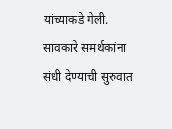यांच्याकडे गेली. सावकारे समर्थकांना संधी देण्याची सुरुवात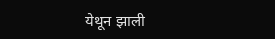येथून झाली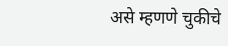असे म्हणणे चुकीचे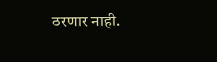ठरणार नाही.